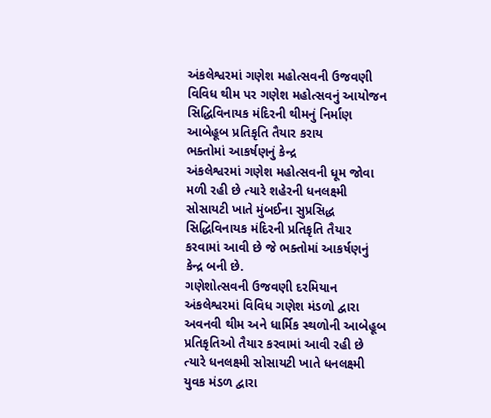અંકલેશ્વરમાં ગણેશ મહોત્સવની ઉજવણી
વિવિધ થીમ પર ગણેશ મહોત્સવનું આયોજન
સિદ્ધિવિનાયક મંદિરની થીમનું નિર્માણ
આબેહૂબ પ્રતિકૃતિ તૈયાર કરાય
ભક્તોમાં આકર્ષણનું કેન્દ્ર
અંકલેશ્વરમાં ગણેશ મહોત્સવની ધૂમ જોવા મળી રહી છે ત્યારે શહેરની ધનલક્ષ્મી સોસાયટી ખાતે મુંબઈના સુપ્રસિદ્ધ સિદ્ધિવિનાયક મંદિરની પ્રતિકૃતિ તૈયાર કરવામાં આવી છે જે ભક્તોમાં આકર્ષણનું કેન્દ્ર બની છે.
ગણેશોત્સવની ઉજવણી દરમિયાન અંકલેશ્વરમાં વિવિધ ગણેશ મંડળો દ્વારા અવનવી થીમ અને ધાર્મિક સ્થળોની આબેહૂબ પ્રતિકૃતિઓ તૈયાર કરવામાં આવી રહી છે ત્યારે ધનલક્ષ્મી સોસાયટી ખાતે ધનલક્ષ્મી યુવક મંડળ દ્વારા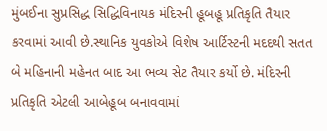મુંબઈના સુપ્રસિદ્ધ સિદ્ધિવિનાયક મંદિરની હૂબહૂ પ્રતિકૃતિ તૈયાર કરવામાં આવી છે.સ્થાનિક યુવકોએ વિશેષ આર્ટિસ્ટની મદદથી સતત બે મહિનાની મહેનત બાદ આ ભવ્ય સેટ તૈયાર કર્યો છે. મંદિરની પ્રતિકૃતિ એટલી આબેહૂબ બનાવવામાં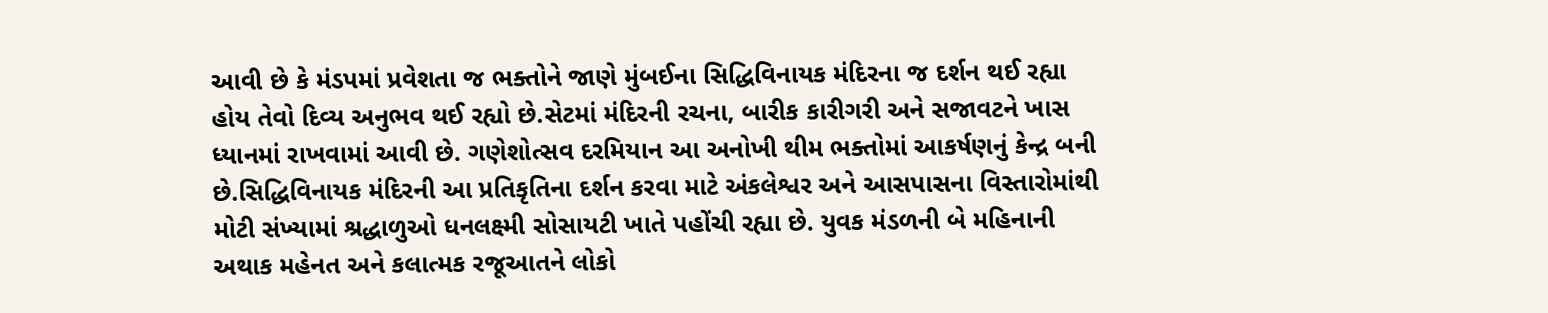આવી છે કે મંડપમાં પ્રવેશતા જ ભક્તોને જાણે મુંબઈના સિદ્ધિવિનાયક મંદિરના જ દર્શન થઈ રહ્યા હોય તેવો દિવ્ય અનુભવ થઈ રહ્યો છે.સેટમાં મંદિરની રચના, બારીક કારીગરી અને સજાવટને ખાસ ધ્યાનમાં રાખવામાં આવી છે. ગણેશોત્સવ દરમિયાન આ અનોખી થીમ ભક્તોમાં આકર્ષણનું કેન્દ્ર બની છે.સિદ્ધિવિનાયક મંદિરની આ પ્રતિકૃતિના દર્શન કરવા માટે અંકલેશ્વર અને આસપાસના વિસ્તારોમાંથી મોટી સંખ્યામાં શ્રદ્ધાળુઓ ધનલક્ષ્મી સોસાયટી ખાતે પહોંચી રહ્યા છે. યુવક મંડળની બે મહિનાની અથાક મહેનત અને કલાત્મક રજૂઆતને લોકો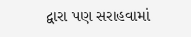દ્વારા પણ સરાહવામાં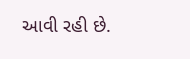આવી રહી છે.